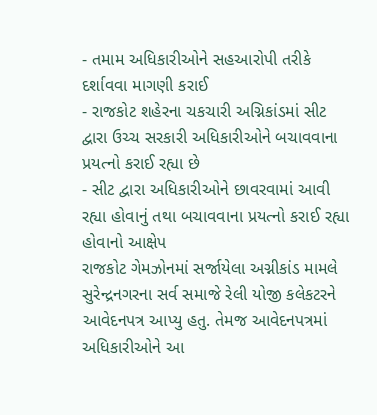- તમામ અધિકારીઓને સહઆરોપી તરીકે દર્શાવવા માગણી કરાઈ
- રાજકોટ શહેરના ચકચારી અગ્નિકાંડમાં સીટ દ્વારા ઉચ્ચ સરકારી અધિકારીઓને બચાવવાના પ્રયત્નો કરાઈ રહ્યા છે
- સીટ દ્વારા અધિકારીઓને છાવરવામાં આવી રહ્યા હોવાનું તથા બચાવવાના પ્રયત્નો કરાઈ રહ્યા હોવાનો આક્ષેપ
રાજકોટ ગેમઝોનમાં સર્જાયેલા અગ્નીકાંડ મામલે સુરેન્દ્રનગરના સર્વ સમાજે રેલી યોજી કલેકટરને આવેદનપત્ર આપ્યુ હતુ. તેમજ આવેદનપત્રમાં અધિકારીઓને આ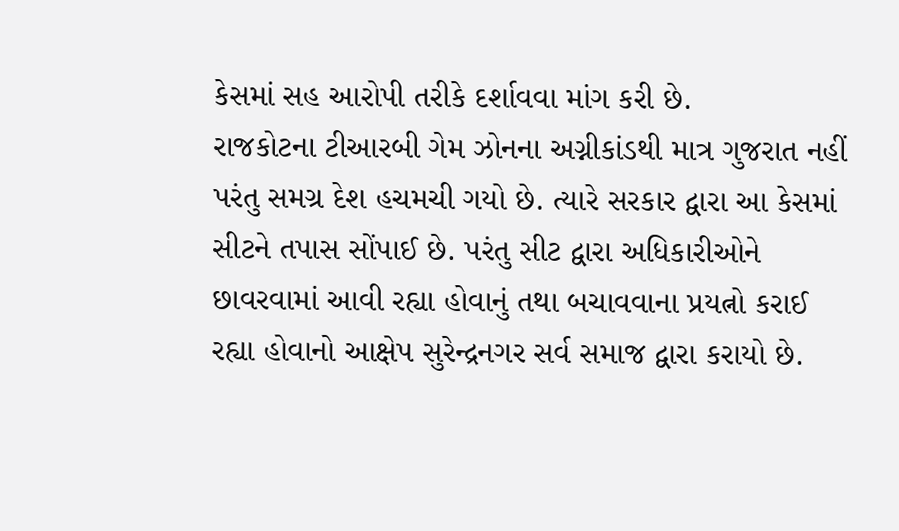કેસમાં સહ આરોપી તરીકે દર્શાવવા માંગ કરી છે.
રાજકોટના ટીઆરબી ગેમ ઝોનના અગ્નીકાંડથી માત્ર ગુજરાત નહીં પરંતુ સમગ્ર દેશ હચમચી ગયો છે. ત્યારે સરકાર દ્વારા આ કેસમાં સીટને તપાસ સોંપાઈ છે. પરંતુ સીટ દ્વારા અધિકારીઓને છાવરવામાં આવી રહ્યા હોવાનું તથા બચાવવાના પ્રયત્નો કરાઈ રહ્યા હોવાનો આક્ષેપ સુરેન્દ્રનગર સર્વ સમાજ દ્વારા કરાયો છે.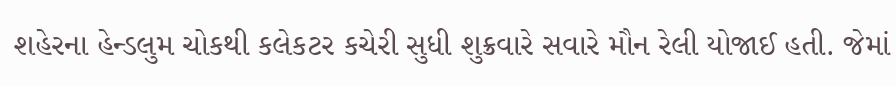શહેરના હેન્ડલુમ ચોકથી કલેકટર કચેરી સુધી શુક્રવારે સવારે મૌન રેલી યોજાઈ હતી. જેમાં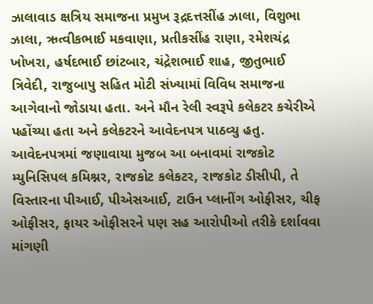ઝાલાવાડ ક્ષત્રિય સમાજના પ્રમુખ રૂદ્રદત્તસીંહ ઝાલા, વિશુભા ઝાલા, ઋત્વીકભાઈ મકવાણા, પ્રતીકસીંહ રાણા, રમેશચંદ્ર ખોખરા, હર્ષદભાઈ છાંટબાર, ચંદ્રેશભાઈ શાહ, જીતુભાઈ ત્રિવેદી, રાજુબાપુ સહિત મોટી સંખ્યામાં વિવિધ સમાજના આગેવાનો જોડાયા હતા. અને મૌન રેલી સ્વરૂપે કલેકટર કચેરીએ પહોંચ્યા હતા અને કલેકટરને આવેદનપત્ર પાઠવ્યુ હતુ. આવેદનપત્રમાં જણાવાયા મુજબ આ બનાવમાં રાજકોટ મ્યુનિસિપલ કમિશ્નર, રાજકોટ કલેકટર, રાજકોટ ડીસીપી, તે વિસ્તારના પીઆઈ, પીએસઆઈ, ટાઉન પ્લાનીંગ ઓફીસર, ચીફ ઓફીસર, ફાયર ઓફીસરને પણ સહ આરોપીઓ તરીકે દર્શાવવા માંગણી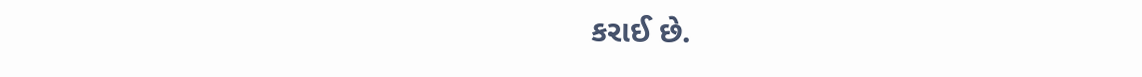કરાઈ છે.